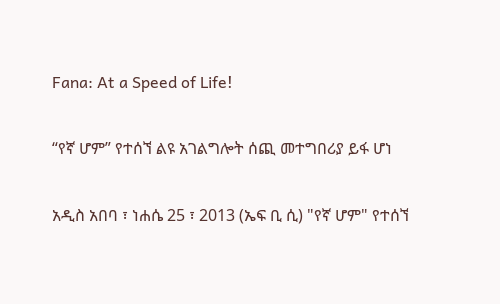Fana: At a Speed of Life!

“የኛ ሆም” የተሰኘ ልዩ አገልግሎት ሰጪ መተግበሪያ ይፋ ሆነ

አዲስ አበባ ፣ ነሐሴ 25 ፣ 2013 (ኤፍ ቢ ሲ) "የኛ ሆም" የተሰኘ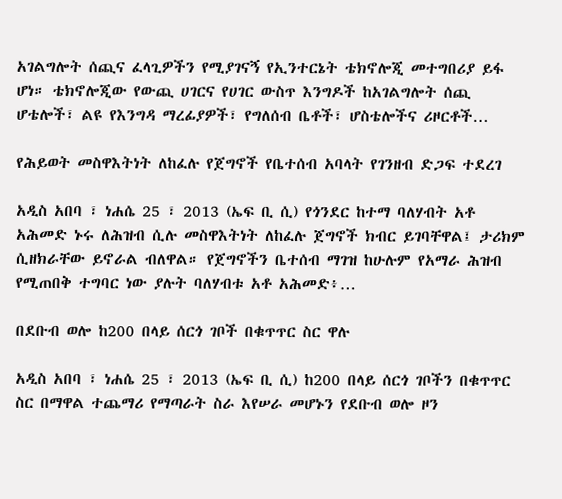አገልግሎት ሰጪና ፈላጊዎችን የሚያገናኝ የኢንተርኔት ቴክኖሎጂ መተግበሪያ ይፋ ሆነ። ቴክኖሎጂው የውጪ ሀገርና የሀገር ውስጥ እንግዶች ከአገልግሎት ሰጪ ሆቴሎች፣ ልዩ የእንግዳ ማረፊያዎች፣ የግለሰብ ቤቶች፣ ሆስቴሎችና ሪዞርቶች…

የሕይወት መስዋእትነት ለከፈሉ የጀግኖች የቤተሰብ አባላት የገንዘብ ድጋፍ ተደረገ

አዲስ አበባ ፣ ነሐሴ 25 ፣ 2013 (ኤፍ ቢ ሲ) የጎንደር ከተማ ባለሃብት አቶ አሕመድ ኑሩ ለሕዝብ ሲሉ መስዋእትነት ለከፈሉ ጀግኖች ክብር ይገባቸዋል፤ ታሪክም ሲዘክራቸው ይኖራል ብለዋል። የጀግኖችን ቤተሰብ ማገዝ ከሁሉም የአማራ ሕዝብ የሚጠበቅ ተግባር ነው ያሉት ባለሃብቱ አቶ አሕመድ፥…

በደቡብ ወሎ ከ200 በላይ ሰርጎ ገቦች በቁጥጥር ስር ዋሉ

አዲስ አበባ ፣ ነሐሴ 25 ፣ 2013 (ኤፍ ቢ ሲ) ከ200 በላይ ሰርጎ ገቦችን በቁጥጥር ስር በማዋል ተጨማሪ የማጣራት ስራ እየሠራ መሆኑን የደቡብ ወሎ ዞን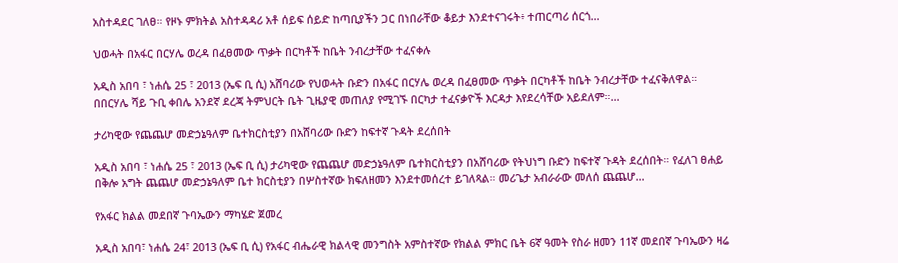አስተዳደር ገለፀ። የዞኑ ምክትል አስተዳዳሪ አቶ ሰይፍ ሰይድ ከጣቢያችን ጋር በነበራቸው ቆይታ እንደተናገሩት፥ ተጠርጣሪ ሰርጎ…

ህወሓት በአፋር በርሃሌ ወረዳ በፈፀመው ጥቃት በርካቶች ከቤት ንብረታቸው ተፈናቀሉ

አዲስ አበባ ፣ ነሐሴ 25 ፣ 2013 (ኤፍ ቢ ሲ) አሸባሪው የህወሓት ቡድን በአፋር በርሃሌ ወረዳ በፈፀመው ጥቃት በርካቶች ከቤት ንብረታቸው ተፈናቅለዋል። በበርሃሌ ሻይ ጉቢ ቀበሌ አንደኛ ደረጃ ትምህርት ቤት ጊዜያዊ መጠለያ የሚገኙ በርካታ ተፈናቃዮች እርዳታ እየደረሳቸው አይደለም።…

ታሪካዊው የጨጨሆ መድኃኔዓለም ቤተክርስቲያን በአሸባሪው ቡድን ከፍተኛ ጉዳት ደረሰበት

አዲስ አበባ ፣ ነሐሴ 25 ፣ 2013 (ኤፍ ቢ ሲ) ታሪካዊው የጨጨሆ መድኃኔዓለም ቤተክርስቲያን በአሸባሪው የትህነግ ቡድን ከፍተኛ ጉዳት ደረሰበት። የፈለገ ፀሐይ በቅሎ አግት ጨጨሆ መድኃኔዓለም ቤተ ክርስቲያን በሦስተኛው ክፍለዘመን እንደተመሰረተ ይገለጻል። መሪጌታ አብራራው መለሰ ጨጨሆ…

የአፋር ክልል መደበኛ ጉባኤውን ማካሄድ ጀመረ

አዲስ አበባ፣ ነሐሴ 24፣ 2013 (ኤፍ ቢ ሲ) የአፋር ብሔራዊ ክልላዊ መንግስት አምስተኛው የክልል ምክር ቤት 6ኛ ዓመት የስራ ዘመን 11ኛ መደበኛ ጉባኤውን ዛሬ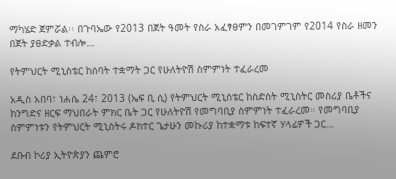ማካሄድ ጀምሯል፡፡ በጉባኤው የ2013 በጀት ዓመት የስራ አፈፃፀምን በመገምገም የ2014 የስራ ዘመን በጀት ያፀድቃል ተብሎ…

የትምህርት ሚኒስቴር ከሰባት ተቋማት ጋር የሁለትዮሽ ስምምነት ተፈራረመ

አዲስ አበባ፣ ነሐሴ 24፣ 2013 (ኤፍ ቢ ሲ) የትምህርት ሚኒስቴር ከስድስት ሚኒስትር መስሪያ ቤቶችና ከንግድና ዘርፍ ማህበራት ምክር ቤት ጋር የሁለትዮሽ የመግባቢያ ስምምነት ተፈራረመ። የመግባቢያ ስምምነቱን የትምህርት ሚኒስትሩ ዶክተር ጌታሁን መኩሪያ ከተቋማቱ ከፍተኛ ሃላፊዎች ጋር…

ደቡብ ኮሪያ ኢትዮጵያን ጨምሮ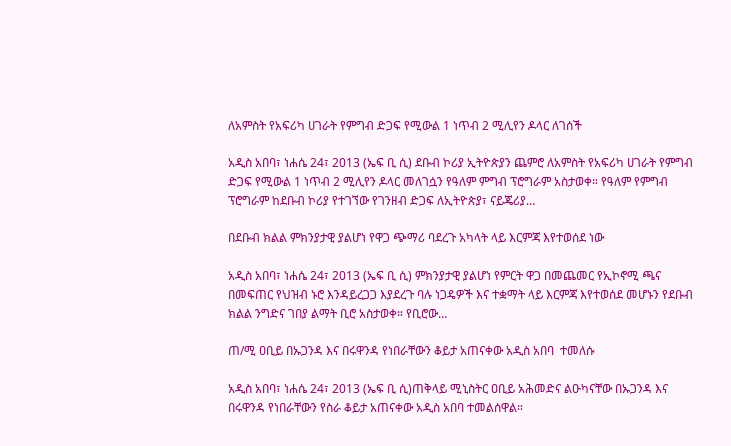ለአምስት የአፍሪካ ሀገራት የምግብ ድጋፍ የሚውል 1 ነጥብ 2 ሚሊየን ዶላር ለገሰች

አዲስ አበባ፣ ነሐሴ 24፣ 2013 (ኤፍ ቢ ሲ) ደቡብ ኮሪያ ኢትዮጵያን ጨምሮ ለአምስት የአፍሪካ ሀገራት የምግብ ድጋፍ የሚውል 1 ነጥብ 2 ሚሊየን ዶላር መለገሷን የዓለም ምግብ ፕሮግራም አስታወቀ። የዓለም የምግብ ፕሮግራም ከደቡብ ኮሪያ የተገኘው የገንዘብ ድጋፍ ለኢትዮጵያ፣ ናይጄሪያ…

በደቡብ ክልል ምክንያታዊ ያልሆነ የዋጋ ጭማሪ ባደረጉ አካላት ላይ እርምጃ እየተወሰደ ነው

አዲስ አበባ፣ ነሐሴ 24፣ 2013 (ኤፍ ቢ ሲ) ምክንያታዊ ያልሆነ የምርት ዋጋ በመጨመር የኢኮኖሚ ጫና በመፍጠር የህዝብ ኑሮ እንዳይረጋጋ እያደረጉ ባሉ ነጋዴዎች እና ተቋማት ላይ እርምጃ እየተወሰደ መሆኑን የደቡብ ክልል ንግድና ገበያ ልማት ቢሮ አስታወቀ። የቢሮው…

ጠ/ሚ ዐቢይ በኡጋንዳ እና በሩዋንዳ የነበራቸውን ቆይታ አጠናቀው አዲስ አበባ  ተመለሱ

አዲስ አበባ፣ ነሐሴ 24፣ 2013 (ኤፍ ቢ ሲ)ጠቅላይ ሚኒስትር ዐቢይ አሕመድና ልዑካናቸው በኡጋንዳ እና በሩዋንዳ የነበራቸውን የስራ ቆይታ አጠናቀው አዲስ አበባ ተመልሰዋል።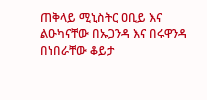ጠቅላይ ሚኒስትር ዐቢይ እና ልዑካናቸው በኡጋንዳ እና በሩዋንዳ በነበራቸው ቆይታ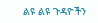ልዩ ልዩ ጉዳዮችን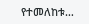የተመለከቱ…